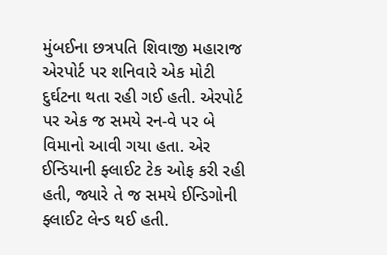મુંબઈના છત્રપતિ શિવાજી મહારાજ એરપોર્ટ પર શનિવારે એક મોટી દુર્ઘટના થતા રહી ગઈ હતી. એરપોર્ટ પર એક જ સમયે રન-વે પર બે વિમાનો આવી ગયા હતા. એર ઈન્ડિયાની ફ્લાઈટ ટેક ઓફ કરી રહી હતી, જ્યારે તે જ સમયે ઈન્ડિગોની ફ્લાઈટ લેન્ડ થઈ હતી.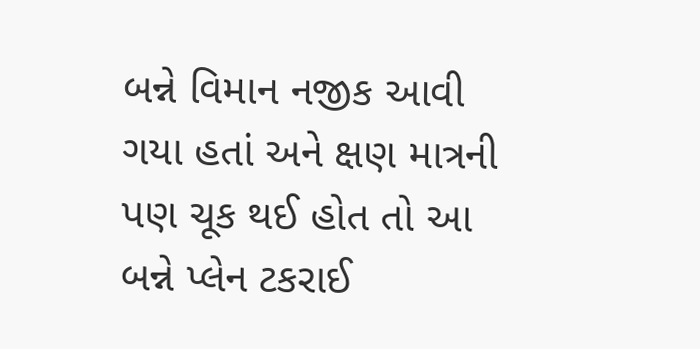બન્ને વિમાન નજીક આવી ગયા હતાં અને ક્ષણ માત્રની પણ ચૂક થઈ હોત તો આ બન્ને પ્લેન ટકરાઈ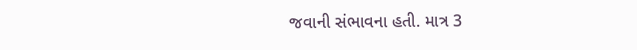જવાની સંભાવના હતી. માત્ર 3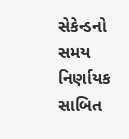સેકેન્ડનો સમય નિર્ણાયક સાબિત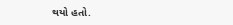થયો હતો.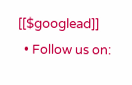[[$googlead]]
  • Follow us on: